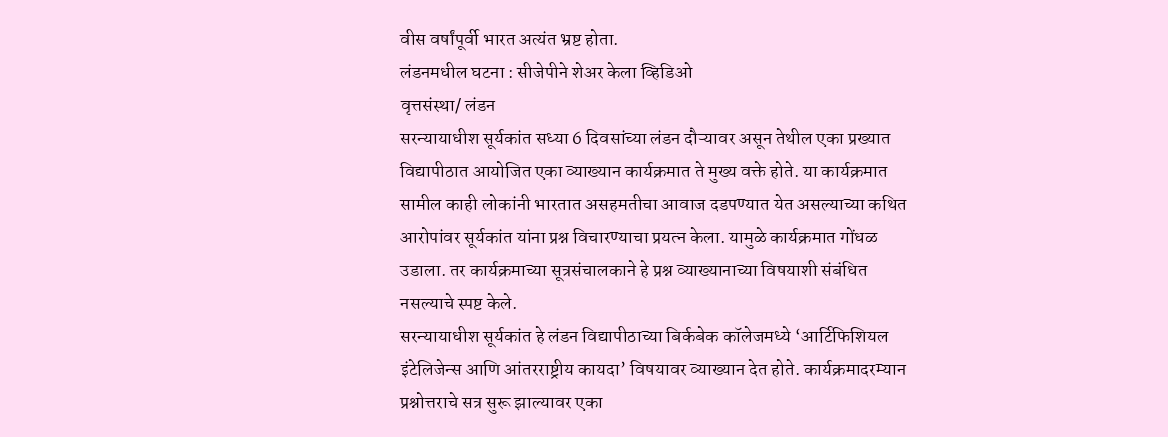वीस वर्षांपूर्वी भारत अत्यंत भ्रष्ट होता.
लंडनमधील घटना : सीजेपीने शेअर केला व्हिडिओ
वृत्तसंस्था/ लंडन
सरन्यायाधीश सूर्यकांत सध्या 6 दिवसांच्या लंडन दौऱ्यावर असून तेथील एका प्रख्यात विद्यापीठात आयोजित एका व्याख्यान कार्यक्रमात ते मुख्य वक्ते होते. या कार्यक्रमात सामील काही लोकांनी भारतात असहमतीचा आवाज दडपण्यात येत असल्याच्या कथित आरोपांवर सूर्यकांत यांना प्रश्न विचारण्याचा प्रयत्न केला. यामुळे कार्यक्रमात गोंधळ उडाला. तर कार्यक्रमाच्या सूत्रसंचालकाने हे प्रश्न व्याख्यानाच्या विषयाशी संबंधित नसल्याचे स्पष्ट केले.
सरन्यायाधीश सूर्यकांत हे लंडन विद्यापीठाच्या बिर्कबेक कॉलेजमध्ये ‘आर्टिफिशियल इंटेलिजेन्स आणि आंतरराष्ट्रीय कायदा’ विषयावर व्याख्यान देत होते. कार्यक्रमादरम्यान प्रश्नोत्तराचे सत्र सुरू झाल्यावर एका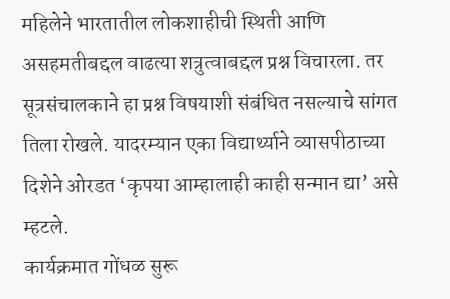महिलेने भारतातील लोकशाहीची स्थिती आणि असहमतीबद्दल वाढत्या शत्रुत्वाबद्दल प्रश्न विचारला. तर सूत्रसंचालकाने हा प्रश्न विषयाशी संबंधित नसल्याचे सांगत तिला रोखले. यादरम्यान एका विद्यार्थ्याने व्यासपीठाच्या दिशेने ओरडत ‘कृपया आम्हालाही काही सन्मान द्या’ असे म्हटले.
कार्यक्रमात गोंधळ सुरू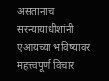असतानाच सरन्यायाधीशांनी एआयच्या भविष्यावर महत्त्वपूर्ण विचार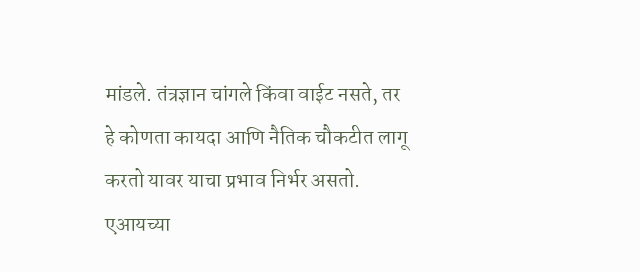मांडले. तंत्रज्ञान चांगले किंवा वाईट नसते, तर हे कोणता कायदा आणि नैतिक चौकटीत लागू करतो यावर याचा प्रभाव निर्भर असतो. एआयच्या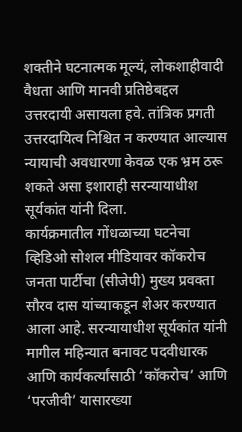शक्तीने घटनात्मक मूल्यं, लोकशाहीवादी वैधता आणि मानवी प्रतिष्ठेबद्दल उत्तरदायी असायला हवे. तांत्रिक प्रगती उत्तरदायित्व निश्चित न करण्यात आल्यास न्यायाची अवधारणा केवळ एक भ्रम ठरू शकते असा इशाराही सरन्यायाधीश सूर्यकांत यांनी दिला.
कार्यक्रमातील गोंधळाच्या घटनेचा व्हिडिओ सोशल मीडियावर कॉकरोच जनता पार्टीचा (सीजेपी) मुख्य प्रवक्ता सौरव दास यांच्याकडून शेअर करण्यात आला आहे. सरन्यायाधीश सूर्यकांत यांनी मागील महिन्यात बनावट पदवीधारक आणि कार्यकर्त्यांसाठी ‘कॉकरोच’ आणि ‘परजीवी’ यासारख्या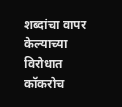शब्दांचा वापर केल्याच्या विरोधात कॉकरोच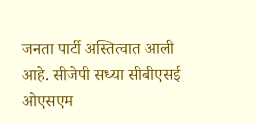जनता पार्टी अस्तित्वात आली आहे. सीजेपी सध्या सीबीएसई ओएसएम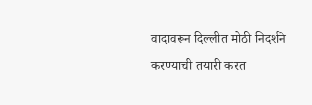वादावरून दिल्लीत मोठी निदर्शने करण्याची तयारी करत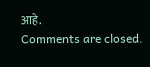आहे.
Comments are closed.